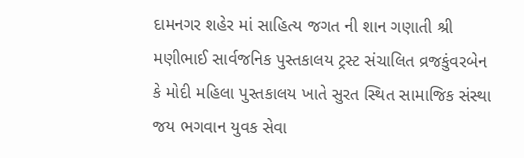દામનગર શહેર માં સાહિત્ય જગત ની શાન ગણાતી શ્રી મણીભાઈ સાર્વજનિક પુસ્તકાલય ટ્રસ્ટ સંચાલિત વ્રજકુંવરબેન કે મોદી મહિલા પુસ્તકાલય ખાતે સુરત સ્થિત સામાજિક સંસ્થા જય ભગવાન યુવક સેવા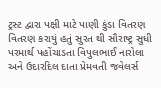ટ્રસ્ટ દ્વારા પક્ષી માટે પાણી કુંડા વિતરણ વિતરણ કરાયું હતું સુરત થી સૌરાષ્ટ્ર સુધી પરમાર્થ પહોંચાડતા વિપુલભાઈ નારોલા અને ઉદારદિલ દાતા પ્રેમવતી જવેલર્સ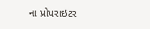ના પ્રોપરાઇટર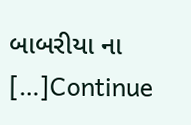બાબરીયા ના […]Continue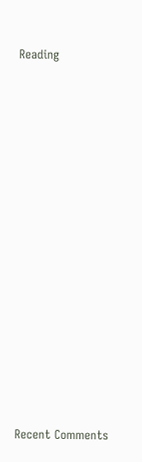Reading


















Recent Comments